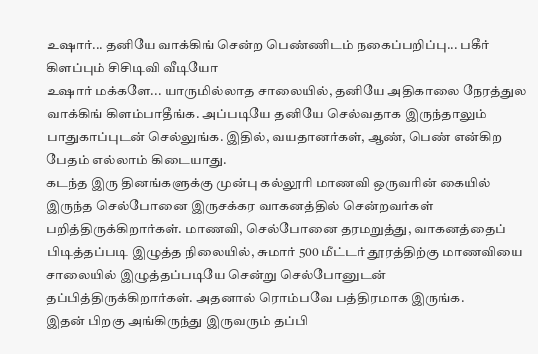உஷார்... தனியே வாக்கிங் சென்ற பெண்ணிடம் நகைப்பறிப்பு... பகீர் கிளப்பும் சிசிடிவி வீடியோ
உஷார் மக்களே... யாருமில்லாத சாலையில், தனியே அதிகாலை நேரத்துல வாக்கிங் கிளம்பாதீங்க. அப்படியே தனியே செல்வதாக இருந்தாலும் பாதுகாப்புடன் செல்லுங்க. இதில், வயதானர்கள், ஆண், பெண் என்கிற பேதம் எல்லாம் கிடையாது.
கடந்த இரு தினங்களுக்கு முன்பு கல்லூரி மாணவி ஒருவரின் கையில் இருந்த செல்போனை இருசக்கர வாகனத்தில் சென்றவர்கள் பறித்திருக்கிறார்கள். மாணவி, செல்போனை தரமறுத்து, வாகனத்தைப் பிடித்தப்படி இழுத்த நிலையில், சுமார் 500 மீட்டர் தூரத்திற்கு மாணவியை சாலையில் இழுத்தப்படியே சென்று செல்போனுடன் தப்பித்திருக்கிறார்கள். அதனால் ரொம்பவே பத்திரமாக இருங்க.
இதன் பிறகு அங்கிருந்து இருவரும் தப்பி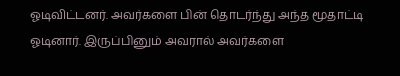ஓடிவிட்டனர். அவர்களை பின் தொடர்ந்து அந்த மூதாட்டி ஓடினார். இருப்பினும் அவரால் அவர்களை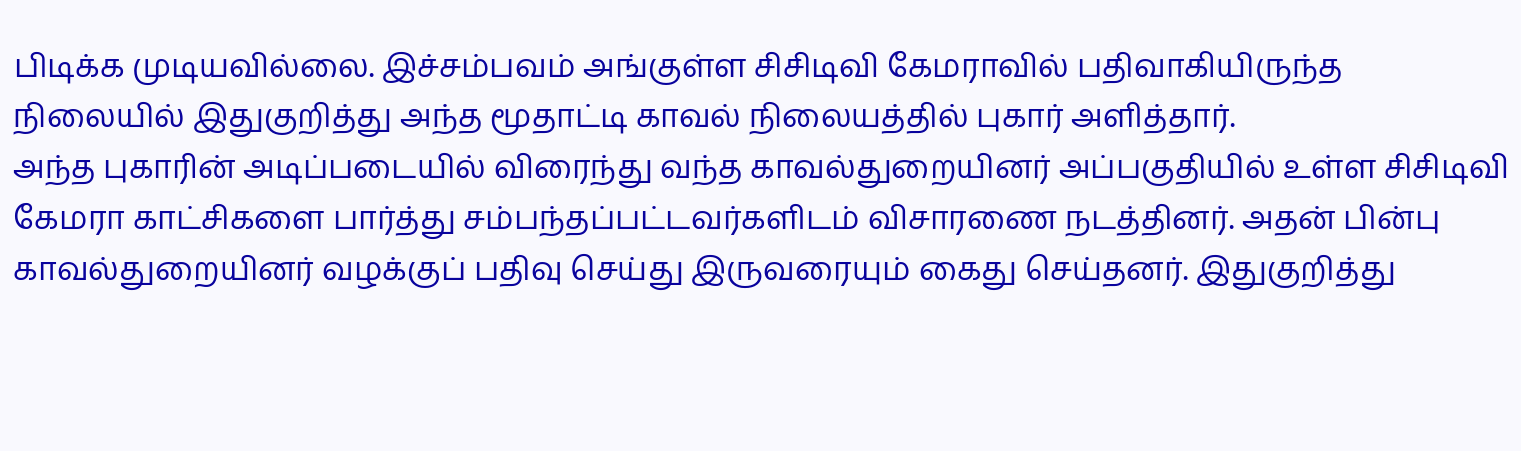பிடிக்க முடியவில்லை. இச்சம்பவம் அங்குள்ள சிசிடிவி கேமராவில் பதிவாகியிருந்த நிலையில் இதுகுறித்து அந்த மூதாட்டி காவல் நிலையத்தில் புகார் அளித்தார்.
அந்த புகாரின் அடிப்படையில் விரைந்து வந்த காவல்துறையினர் அப்பகுதியில் உள்ள சிசிடிவி கேமரா காட்சிகளை பார்த்து சம்பந்தப்பட்டவர்களிடம் விசாரணை நடத்தினர். அதன் பின்பு காவல்துறையினர் வழக்குப் பதிவு செய்து இருவரையும் கைது செய்தனர். இதுகுறித்து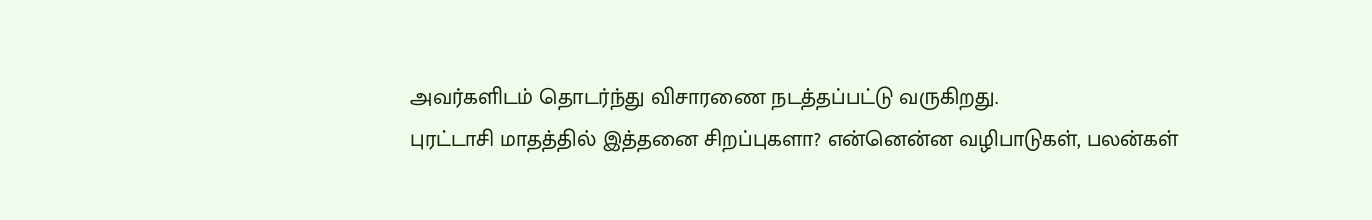அவர்களிடம் தொடர்ந்து விசாரணை நடத்தப்பட்டு வருகிறது.
புரட்டாசி மாதத்தில் இத்தனை சிறப்புகளா? என்னென்ன வழிபாடுகள், பலன்கள்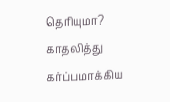தெரியுமா?
காதலித்து கர்ப்பமாக்கிய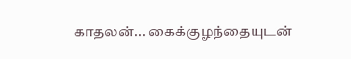காதலன்... கைக்குழந்தையுடன்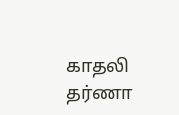காதலி தர்ணா